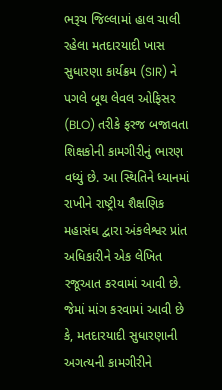ભરૂચ જિલ્લામાં હાલ ચાલી રહેલા મતદારયાદી ખાસ સુધારણા કાર્યક્રમ (SIR) ને પગલે બૂથ લેવલ ઓફિસર (BLO) તરીકે ફરજ બજાવતા શિક્ષકોની કામગીરીનું ભારણ વધ્યું છે. આ સ્થિતિને ધ્યાનમાં રાખીને રાષ્ટ્રીય શૈક્ષણિક મહાસંઘ દ્વારા અંકલેશ્વર પ્રાંત અધિકારીને એક લેખિત રજૂઆત કરવામાં આવી છે. જેમાં માંગ કરવામાં આવી છે કે, મતદારયાદી સુધારણાની અગત્યની કામગીરીને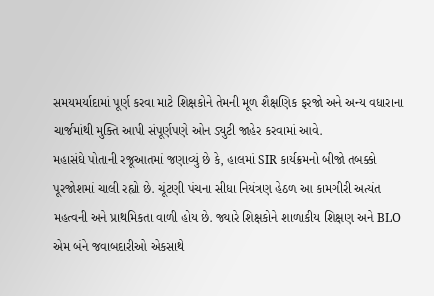સમયમર્યાદામાં પૂર્ણ કરવા માટે શિક્ષકોને તેમની મૂળ શૈક્ષણિક ફરજો અને અન્ય વધારાના ચાર્જમાંથી મુક્તિ આપી સંપૂર્ણપણે ઓન ડ્યુટી જાહેર કરવામાં આવે.
મહાસંઘે પોતાની રજૂઆતમાં જણાવ્યું છે કે, હાલમાં SIR કાર્યક્રમનો બીજો તબક્કો પૂરજોશમાં ચાલી રહ્યો છે. ચૂંટણી પંચના સીધા નિયંત્રણ હેઠળ આ કામગીરી અત્યંત મહત્વની અને પ્રાથમિકતા વાળી હોય છે. જ્યારે શિક્ષકોને શાળાકીય શિક્ષણ અને BLO એમ બંને જવાબદારીઓ એકસાથે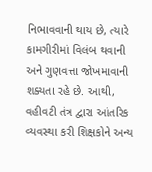નિભાવવાની થાય છે, ત્યારે કામગીરીમાં વિલંબ થવાની અને ગુણવત્તા જોખમાવાની શક્યતા રહે છે. આથી, વહીવટી તંત્ર દ્વારા આંતરિક વ્યવસ્થા કરી શિક્ષકોને અન્ય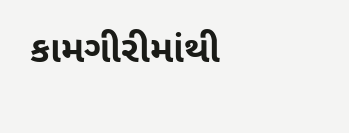કામગીરીમાંથી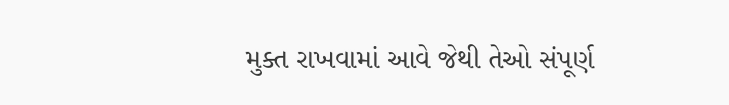મુક્ત રાખવામાં આવે જેથી તેઓ સંપૂર્ણ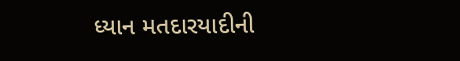ધ્યાન મતદારયાદીની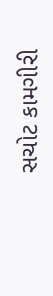સચોટ કામગીરી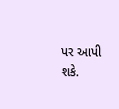પર આપી શકે.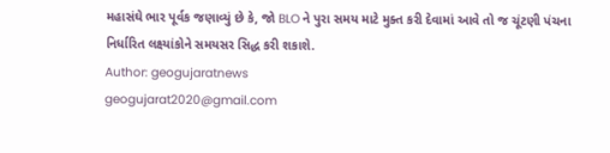મહાસંઘે ભાર પૂર્વક જણાવ્યું છે કે, જો BLO ને પુરા સમય માટે મુક્ત કરી દેવામાં આવે તો જ ચૂંટણી પંચના નિર્ધારિત લક્ષ્યાંકોને સમયસર સિદ્ધ કરી શકાશે.
Author: geogujaratnews
geogujarat2020@gmail.com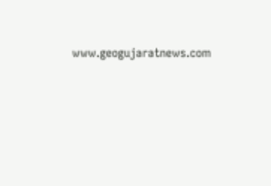www.geogujaratnews.com